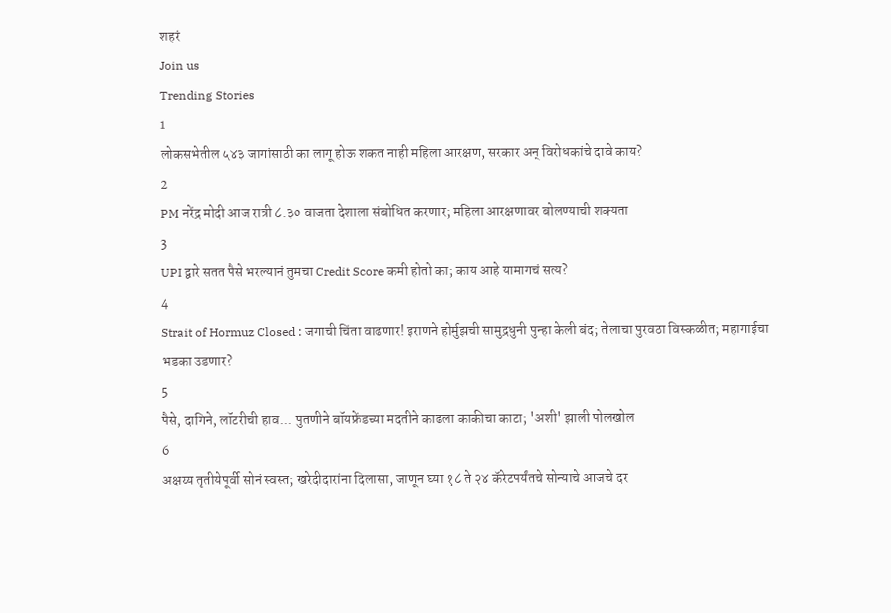शहरं
Join us
Trending Stories
1
लोकसभेतील ५४३ जागांसाठी का लागू होऊ शकत नाही महिला आरक्षण, सरकार अन् विरोधकांचे दावे काय?
2
PM नरेंद्र मोदी आज रात्री ८.३० वाजता देशाला संबोधित करणार; महिला आरक्षणावर बोलण्याची शक्यता
3
UPI द्वारे सतत पैसे भरल्यानं तुमचा Credit Score कमी होतो का; काय आहे यामागचं सत्य?
4
Strait of Hormuz Closed : जगाची चिंता वाढणार! इराणने होर्मुझची सामुद्रधुनी पुन्हा केली बंद; तेलाचा पुरवठा विस्कळीत; महागाईचा भडका उडणार?
5
पैसे, दागिने, लॉटरीची हाव... पुतणीने बॉयफ्रेंडच्या मदतीने काढला काकीचा काटा; 'अशी' झाली पोलखोल
6
अक्षय्य तृतीयेपूर्वी सोनं स्वस्त; खरेदीदारांना दिलासा, जाणून घ्या १८ ते २४ कॅरेटपर्यंतचे सोन्याचे आजचे दर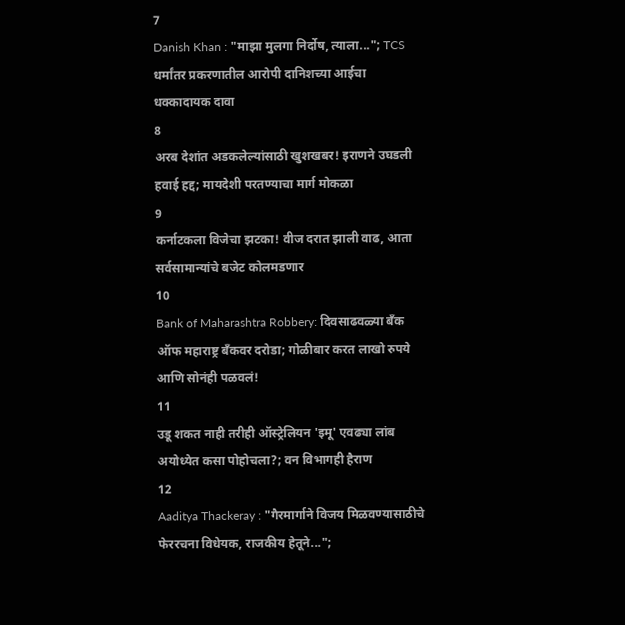7
Danish Khan : "माझा मुलगा निर्दोष, त्याला..."; TCS धर्मांतर प्रकरणातील आरोपी दानिशच्या आईचा धक्कादायक दावा
8
अरब देशांत अडकलेल्यांसाठी खुशखबर! इराणने उघडली हवाई हद्द; मायदेशी परतण्याचा मार्ग मोकळा
9
कर्नाटकला विजेचा झटका! वीज दरात झाली वाढ, आता सर्वसामान्यांचे बजेट कोलमडणार
10
Bank of Maharashtra Robbery: दिवसाढवळ्या बँक ऑफ महाराष्ट्र बँकवर दरोडा; गोळीबार करत लाखो रुपये आणि सोनंही पळवलं!
11
उडू शकत नाही तरीही ऑस्ट्रेलियन 'इमू' एवढ्या लांब अयोध्येत कसा पोहोचला?; वन विभागही हैराण
12
Aaditya Thackeray : "गैरमार्गाने विजय मिळवण्यासाठीचे फेररचना विधेयक, राजकीय हेतूने...";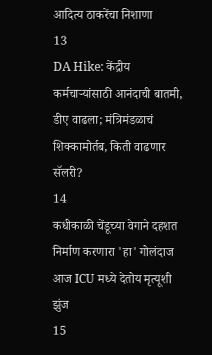आदित्य ठाकरेंचा निशाणा
13
DA Hike: केंद्रीय कर्मचाऱ्यांसाठी आनंदाची बातमी, डीए वाढला; मंत्रिमंडळाचं शिक्कामोर्तब, किती वाढणार सॅलरी?
14
कधीकाळी चेंडूच्या वेगाने दहशत निर्माण करणारा 'हा' गोलंदाज आज ICU मध्ये देतोय मृत्यूशी झुंज
15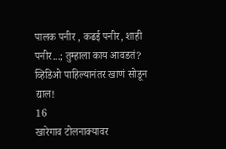पालक पनीर , कढई पनीर, शाही पनीर...; तुम्हाला काय आवडतं? व्हिडिओ पाहिल्यानंतर खाणं सोडून द्याल!
16
खारेगाव टोलनाक्यावर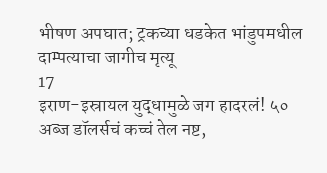भीषण अपघात; ट्रकच्या धडकेत भांडुपमधील दाम्पत्याचा जागीच मृत्यू
17
इराण-इस्रायल युद्धामुळे जग हादरलं! ५० अब्ज डॉलर्सचं कच्चं तेल नष्ट,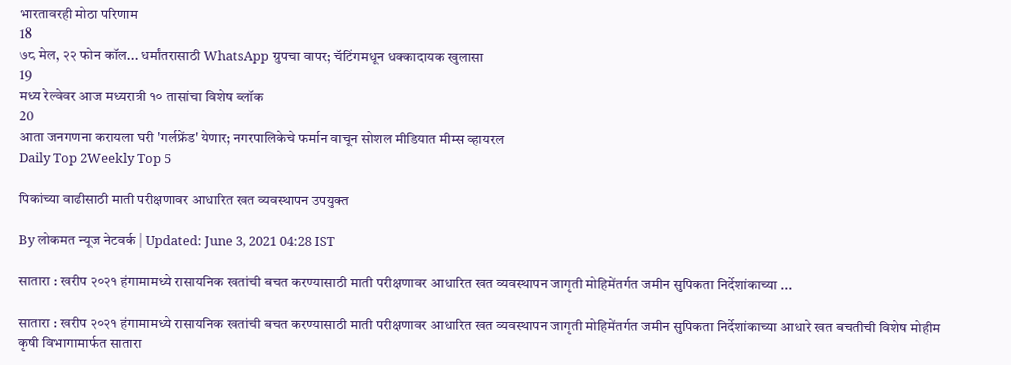भारतावरही मोठा परिणाम
18
७८ मेल, २२ फोन कॉल... धर्मांतरासाठी WhatsApp ग्रुपचा वापर; चॅटिंगमधून धक्कादायक खुलासा
19
मध्य रेल्वेवर आज मध्यरात्री १० तासांचा विशेष ब्लॉक
20
आता जनगणना करायला घरी 'गर्लफ्रेंड' येणार; नगरपालिकेचे फर्मान वाचून सोशल मीडियात मीम्स व्हायरल
Daily Top 2Weekly Top 5

पिकांच्या वाढीसाठी माती परीक्षणावर आधारित खत व्यवस्थापन उपयुक्त

By लोकमत न्यूज नेटवर्क | Updated: June 3, 2021 04:28 IST

सातारा : खरीप २०२१ हंगामामध्ये रासायनिक खतांची बचत करण्यासाठी माती परीक्षणावर आधारित खत व्यवस्थापन जागृती मोहिमेंतर्गत जमीन सुपिकता निर्देशांकाच्या ...

सातारा : खरीप २०२१ हंगामामध्ये रासायनिक खतांची बचत करण्यासाठी माती परीक्षणावर आधारित खत व्यवस्थापन जागृती मोहिमेंतर्गत जमीन सुपिकता निर्देशांकाच्या आधारे खत बचतीची विशेष मोहीम कृषी विभागामार्फत सातारा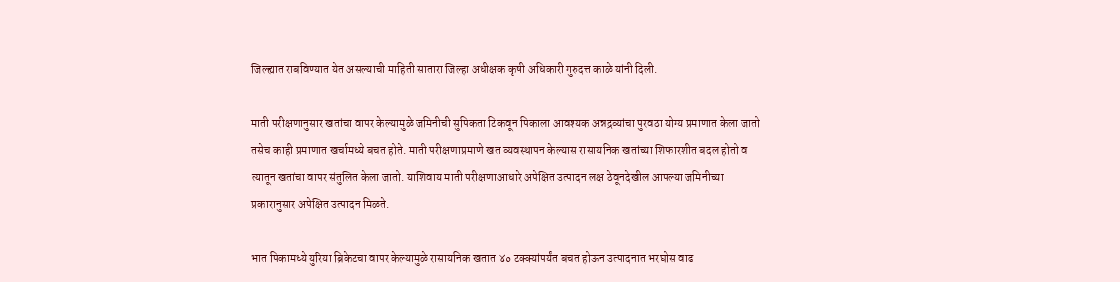जिल्ह्यात राबविण्यात येत असल्याची माहिती सातारा जिल्हा अधीक्षक कृषी अधिकारी गुरुदत्त काळे यांनी दिली.

माती परीक्षणानुसार खतांचा वापर केल्यामुळे जमिनीची सुपिकता टिकवून पिकाला आवश्यक अन्नद्रव्यांचा पुरवठा योग्य प्रमाणात केला जातो तसेच काही प्रमाणात खर्चामध्ये बचत होते. माती परीक्षणाप्रमाणे खत व्यवस्थापन केल्यास रासायनिक खतांच्या शिफारशीत बदल होतो व त्यातून खतांचा वापर संतुलित केला जातो. याशिवाय माती परीक्षणाआधारे अपेक्षित उत्पादन लक्ष ठेवूनदेखील आपल्या जमिनीच्या प्रकारानुसार अपेक्षित उत्पादन मिळते.

भात पिकामध्ये युरिया ब्रिकेटचा वापर केल्यामुळे रासायनिक खतात ४० टक्क्यांपर्यंत बचत होऊन उत्पादनात भरघोस वाढ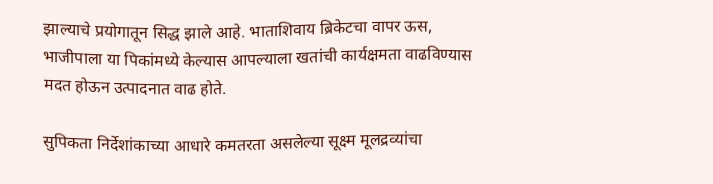झाल्याचे प्रयोगातून सिद्ध झाले आहे. भाताशिवाय ब्रिकेटचा वापर ऊस, भाजीपाला या पिकांमध्ये केल्यास आपल्याला खतांची कार्यक्षमता वाढविण्यास मदत होऊन उत्पादनात वाढ होते.

सुपिकता निर्देशांकाच्या आधारे कमतरता असलेल्या सूक्ष्म मूलद्रव्यांचा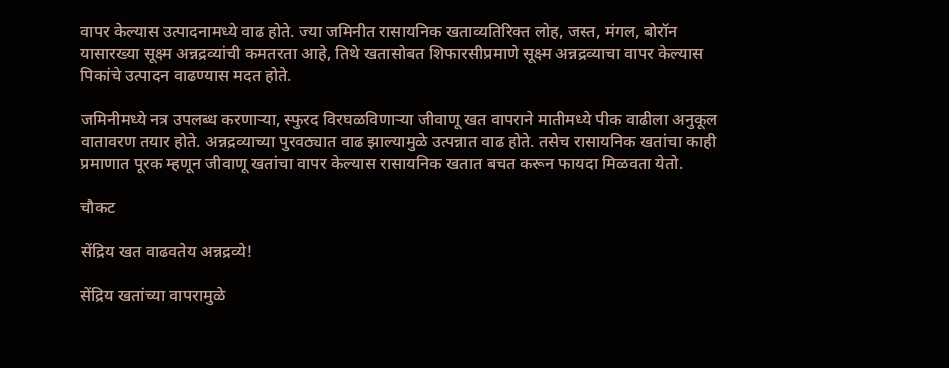वापर केल्यास उत्पादनामध्ये वाढ होते. ज्या जमिनीत रासायनिक खताव्यतिरिक्त लोह, जस्त, मंगल, बोरॉन यासारख्या सूक्ष्म अन्नद्रव्यांची कमतरता आहे, तिथे खतासोबत शिफारसीप्रमाणे सूक्ष्म अन्नद्रव्याचा वापर केल्यास पिकांचे उत्पादन वाढण्यास मदत होते.

जमिनीमध्ये नत्र उपलब्ध करणाऱ्या, स्फुरद विरघळविणाऱ्या जीवाणू खत वापराने मातीमध्ये पीक वाढीला अनुकूल वातावरण तयार होते. अन्नद्रव्याच्या पुरवठ्यात वाढ झाल्यामुळे उत्पन्नात वाढ होते. तसेच रासायनिक खतांचा काही प्रमाणात पूरक म्हणून जीवाणू खतांचा वापर केल्यास रासायनिक खतात बचत करून फायदा मिळवता येतो.

चौकट

सेंद्रिय खत वाढवतेय अन्नद्रव्ये!

सेंद्रिय खतांच्या वापरामुळे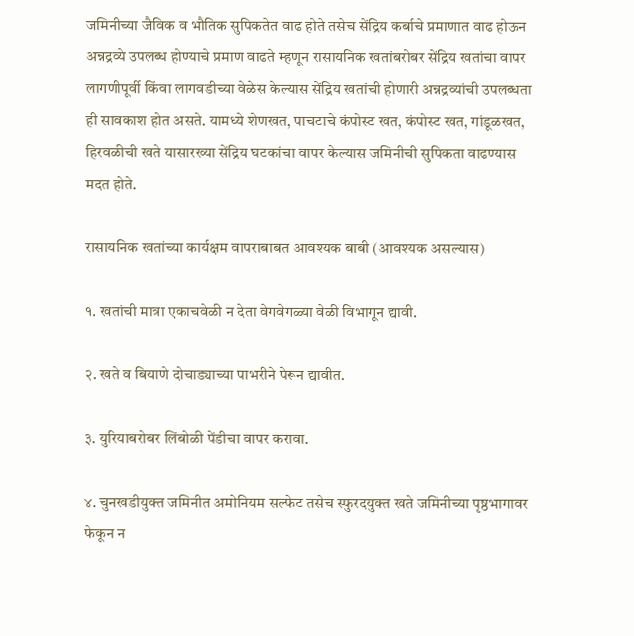जमिनीच्या जैविक व भौतिक सुपिकतेत वाढ होते तसेच सेंद्रिय कर्बाचे प्रमाणात वाढ होऊन अन्नद्रव्ये उपलब्ध होण्याचे प्रमाण वाढते म्हणून रासायनिक खतांबरोबर सेंद्रिय खतांचा वापर लागणीपूर्वी किंवा लागवडीच्या वेळेस केल्यास सेंद्रिय खतांची होणारी अन्नद्रव्यांची उपलब्धता ही सावकाश होत असते. यामध्ये शेणखत, पाचटाचे कंपोस्ट खत, कंपोस्ट खत, गांडूळखत, हिरवळीची खते यासारख्या सेंद्रिय घटकांचा वापर केल्यास जमिनीची सुपिकता वाढण्यास मदत होते.

रासायनिक खतांच्या कार्यक्षम वापराबाबत आवश्यक बाबी (आवश्यक असल्यास)

१. खतांची मात्रा एकाचवेळी न देता वेगवेगळ्या वेळी विभागून द्यावी.

२. खते व बियाणे दोचाड्याच्या पाभरीने पेरून द्यावीत.

३. युरियाबरोबर लिंबोळी पेंडीचा वापर करावा.

४. चुनखडीयुक्त जमिनीत अमोनियम सल्फेट तसेच स्फुरदयुक्त खते जमिनीच्या पृष्ठभागावर फेकून न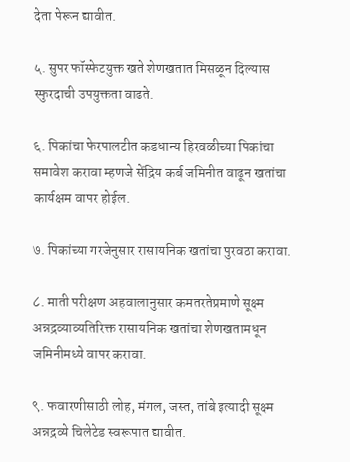देता पेरून द्यावीत.

५. सुपर फॉस्फेटयुक्त खते शेणखतात मिसळून दिल्यास स्फुरदाची उपयुक्तता वाढते.

६. पिकांचा फेरपालटीत कडधान्य हिरवळीच्या पिकांचा समावेश करावा म्हणजे सेंद्रिय कर्ब जमिनीत वाढून खतांचा कार्यक्षम वापर होईल.

७. पिकांच्या गरजेनुसार रासायनिक खतांचा पुरवठा करावा.

८. माती परीक्षण अहवालानुसार कमतरतेप्रमाणे सूक्ष्म अन्नद्रव्याव्यतिरिक्त रासायनिक खतांचा शेणखतामधून जमिनीमध्ये वापर करावा.

९. फवारणीसाठी लोह, मंगल, जस्त, तांबे इत्यादी सूक्ष्म अन्नद्रव्ये चिलेटेड स्वरूपात द्यावीत.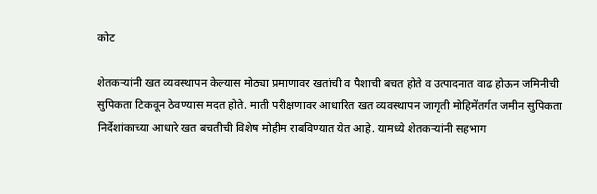कोट

शेतकऱ्यांनी खत व्यवस्थापन केल्यास मोठ्या प्रमाणावर खतांची व पैशाची बचत होते व उत्पादनात वाढ होऊन जमिनीची सुपिकता टिकवून ठेवण्यास मदत होते. माती परीक्षणावर आधारित खत व्यवस्थापन जागृती मोहिमेंतर्गत जमीन सुपिकता निर्देशांकाच्या आधारे खत बचतीची विशेष मोहीम राबविण्यात येत आहे. यामध्ये शेतकऱ्यांनी सहभाग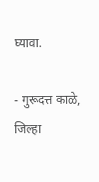घ्यावा.

- गुरूदत्त काळे, जिल्हा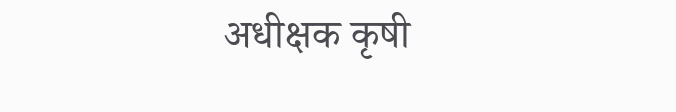अधीक्षक कृषी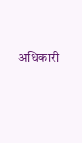अधिकारी